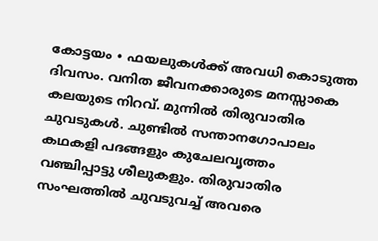കോട്ടയം ∙ ഫയലുകൾക്ക് അവധി കൊടുത്ത ദിവസം. വനിത ജീവനക്കാരുടെ മനസ്സാകെ കലയുടെ നിറവ്. മുന്നിൽ തിരുവാതിര ചുവടുകൾ. ചുണ്ടിൽ സന്താനഗോപാലം കഥകളി പദങ്ങളും കുചേലവൃത്തം വഞ്ചിപ്പാട്ടു ശീലുകളും. തിരുവാതിര സംഘത്തിൽ ചുവടുവച്ച് അവരെ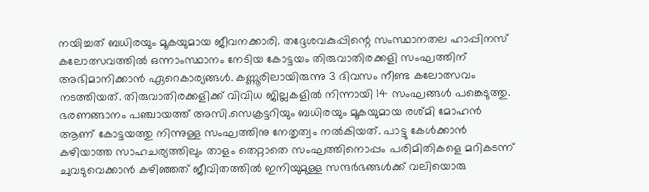നയിച്ചത് ബധിരയും മൂകയുമായ ജീവനക്കാരി. തദ്ദേശവകുപ്പിന്റെ സംസ്ഥാനതല ഹാപ്പിനസ് കലോത്സവത്തിൽ ഒന്നാംസ്ഥാനം നേടിയ കോട്ടയം തിരുവാതിരക്കളി സംഘത്തിന് അഭിമാനിക്കാൻ ഏറെകാര്യങ്ങൾ. കണ്ണൂരിലായിരുന്നു 3 ദിവസം നീണ്ട കലോത്സവം നടത്തിയത്. തിരുവാതിരക്കളിക്ക് വിവിധ ജില്ലകളിൽ നിന്നായി 14 സംഘങ്ങൾ പങ്കെടുത്തു.
ഭരണങ്ങാനം പഞ്ചായത്ത് അസി.സെക്രട്ടറിയും ബധിരയും മൂകയുമായ രശ്മി മോഹൻ ആണ് കോട്ടയത്തു നിന്നുള്ള സംഘത്തിനു നേതൃത്വം നൽകിയത്. പാട്ടു കേൾക്കാൻ കഴിയാത്ത സാഹചര്യത്തിലും താളം തെറ്റാതെ സംഘത്തിനൊപ്പം പരിമിതികളെ മറികടന്ന് ചുവടുവെക്കാൻ കഴിഞ്ഞത് ജീവിതത്തിൽ ഇനിയുമുള്ള സന്ദർഭങ്ങൾക്ക് വലിയൊരു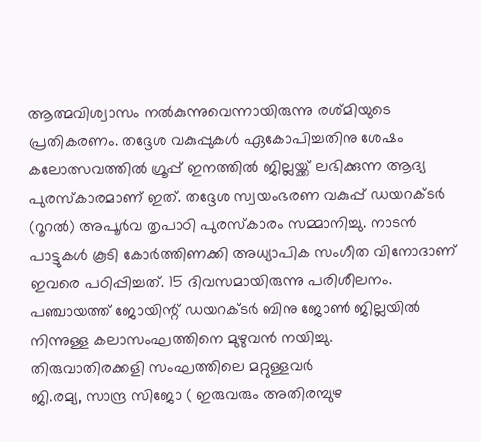ആത്മവിശ്വാസം നൽകുന്നുവെന്നായിരുന്നു രശ്മിയുടെ പ്രതികരണം. തദ്ദേശ വകുപ്പുകൾ ഏകോപിച്ചതിനു ശേഷം കലോത്സവത്തിൽ ഗ്രൂപ്പ് ഇനത്തിൽ ജില്ലയ്ക്ക് ലഭിക്കുന്ന ആദ്യ പുരസ്കാരമാണ് ഇത്. തദ്ദേശ സ്വയംഭരണ വകുപ്പ് ഡയറക്ടർ (റൂറൽ) അപൂർവ തൃപാഠി പുരസ്കാരം സമ്മാനിച്ചു. നാടൻ പാട്ടുകൾ കൂടി കോർത്തിണക്കി അധ്യാപിക സംഗീത വിനോദാണ് ഇവരെ പഠിപ്പിച്ചത്. 15 ദിവസമായിരുന്നു പരിശീലനം. പഞ്ചായത്ത് ജോയിന്റ് ഡയറക്ടർ ബിനു ജോൺ ജില്ലയിൽ നിന്നുള്ള കലാസംഘത്തിനെ മുഴുവൻ നയിച്ചു.
തിരുവാതിരക്കളി സംഘത്തിലെ മറ്റുള്ളവർ
ജി.രമ്യ, സാന്ദ്ര സിജോ ( ഇരുവരും അതിരമ്പുഴ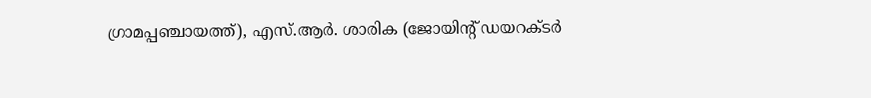ഗ്രാമപ്പഞ്ചായത്ത്), എസ്.ആർ. ശാരിക (ജോയിന്റ് ഡയറക്ടർ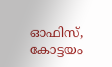ഓഫിസ്, കോട്ടയം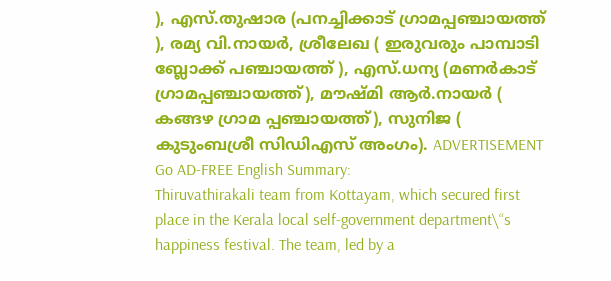), എസ്.തുഷാര (പനച്ചിക്കാട് ഗ്രാമപ്പഞ്ചായത്ത് ), രമ്യ വി.നായർ, ശ്രീലേഖ ( ഇരുവരും പാമ്പാടി ബ്ലോക്ക് പഞ്ചായത്ത് ), എസ്.ധന്യ (മണർകാട് ഗ്രാമപ്പഞ്ചായത്ത്), മൗഷ്മി ആർ.നായർ ( കങ്ങഴ ഗ്രാമ പ്പഞ്ചായത്ത്), സുനിജ ( കുടുംബശ്രീ സിഡിഎസ് അംഗം). ADVERTISEMENT Go AD-FREE English Summary:
Thiruvathirakali team from Kottayam, which secured first place in the Kerala local self-government department\“s happiness festival. The team, led by a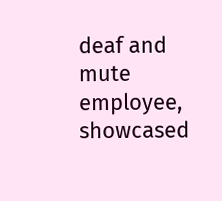deaf and mute employee, showcased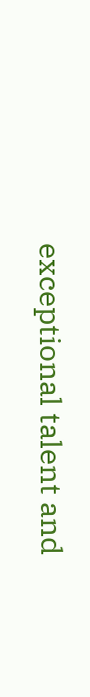exceptional talent and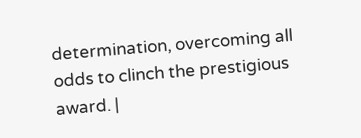determination, overcoming all odds to clinch the prestigious award. |